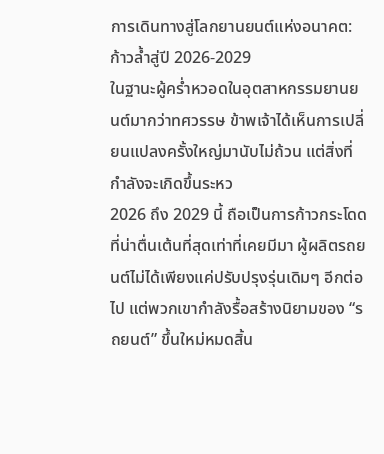การเดินทางสู่โลกยานยนต์แห่งอนาคต: ก้าวล้ำสู่ปี 2026-2029
ในฐานะผู้คร่ำหวอดในอุตสาหกรรมยานยนต์มากว่าทศวรรษ ข้าพเจ้าได้เห็นการเปลี่ยนแปลงครั้งใหญ่มานับไม่ถ้วน แต่สิ่งที่กำลังจะเกิดขึ้นระหว
2026 ถึง 2029 นี้ ถือเป็นการก้าวกระโดดที่น่าตื่นเต้นที่สุดเท่าที่เคยมีมา ผู้ผลิตรถยนต์ไม่ได้เพียงแค่ปรับปรุงรุ่นเดิมๆ อีกต่อไป แต่พวกเขากำลังรื้อสร้างนิยามของ “รถยนต์” ขึ้นใหม่หมดสิ้น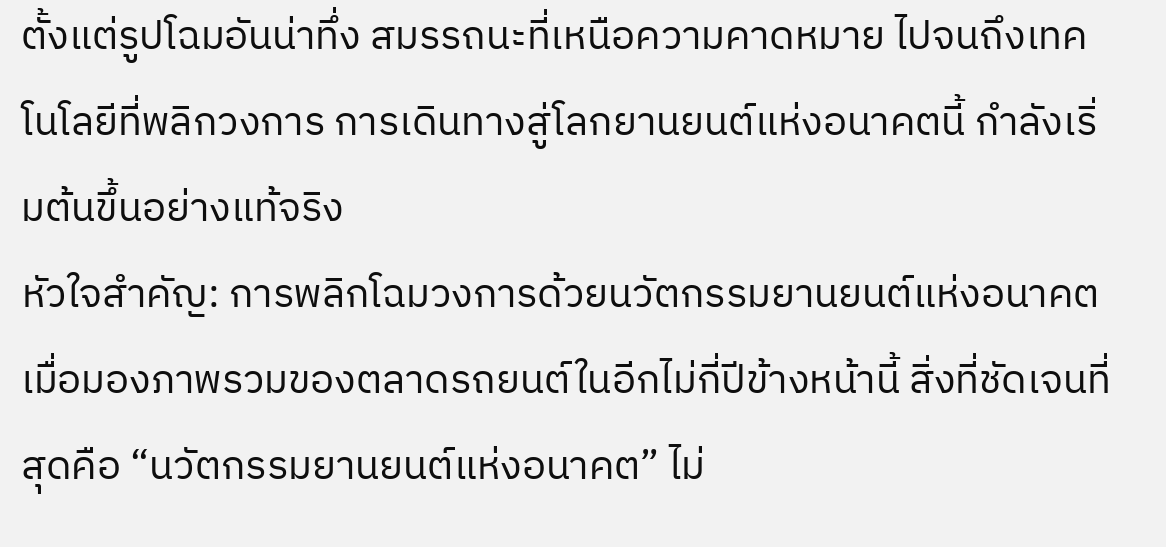ตั้งแต่รูปโฉมอันน่าทึ่ง สมรรถนะที่เหนือความคาดหมาย ไปจนถึงเทคโนโลยีที่พลิกวงการ การเดินทางสู่โลกยานยนต์แห่งอนาคตนี้ กำลังเริ่มต้นขึ้นอย่างแท้จริง
หัวใจสำคัญ: การพลิกโฉมวงการด้วยนวัตกรรมยานยนต์แห่งอนาคต
เมื่อมองภาพรวมของตลาดรถยนต์ในอีกไม่กี่ปีข้างหน้านี้ สิ่งที่ชัดเจนที่สุดคือ “นวัตกรรมยานยนต์แห่งอนาคต” ไม่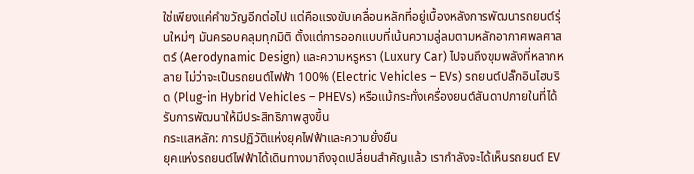ใช่เพียงแค่คำขวัญอีกต่อไป แต่คือแรงขับเคลื่อนหลักที่อยู่เบื้องหลังการพัฒนารถยนต์รุ่นใหม่ๆ มันครอบคลุมทุกมิติ ตั้งแต่การออกแบบที่เน้นความลู่ลมตามหลักอากาศพลศาสตร์ (Aerodynamic Design) และความหรูหรา (Luxury Car) ไปจนถึงขุมพลังที่หลากหลาย ไม่ว่าจะเป็นรถยนต์ไฟฟ้า 100% (Electric Vehicles – EVs) รถยนต์ปลั๊กอินไฮบริด (Plug-in Hybrid Vehicles – PHEVs) หรือแม้กระทั่งเครื่องยนต์สันดาปภายในที่ได้รับการพัฒนาให้มีประสิทธิภาพสูงขึ้น
กระแสหลัก: การปฏิวัติแห่งยุคไฟฟ้าและความยั่งยืน
ยุคแห่งรถยนต์ไฟฟ้าได้เดินทางมาถึงจุดเปลี่ยนสำคัญแล้ว เรากำลังจะได้เห็นรถยนต์ EV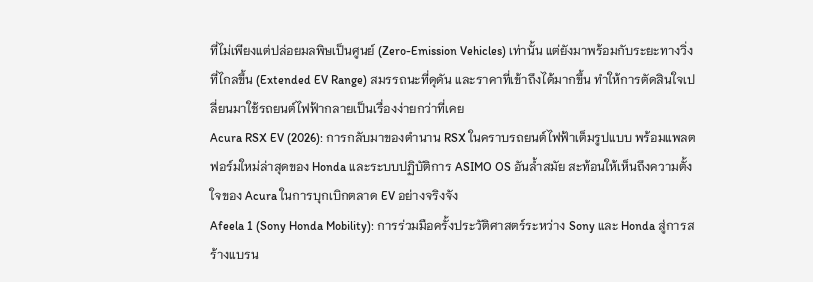ที่ไม่เพียงแต่ปล่อยมลพิษเป็นศูนย์ (Zero-Emission Vehicles) เท่านั้น แต่ยังมาพร้อมกับระยะทางวิ่งที่ไกลขึ้น (Extended EV Range) สมรรถนะที่ดุดัน และราคาที่เข้าถึงได้มากขึ้น ทำให้การตัดสินใจเปลี่ยนมาใช้รถยนต์ไฟฟ้ากลายเป็นเรื่องง่ายกว่าที่เคย
Acura RSX EV (2026): การกลับมาของตำนาน RSX ในคราบรถยนต์ไฟฟ้าเต็มรูปแบบ พร้อมแพลตฟอร์มใหม่ล่าสุดของ Honda และระบบปฏิบัติการ ASIMO OS อันล้ำสมัย สะท้อนให้เห็นถึงความตั้งใจของ Acura ในการบุกเบิกตลาด EV อย่างจริงจัง
Afeela 1 (Sony Honda Mobility): การร่วมมือครั้งประวัติศาสตร์ระหว่าง Sony และ Honda สู่การสร้างแบรน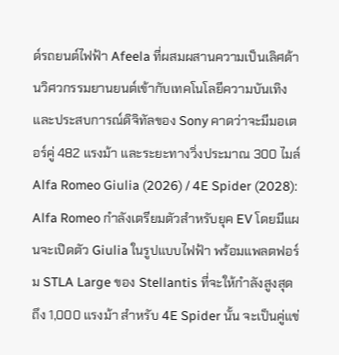ด์รถยนต์ไฟฟ้า Afeela ที่ผสมผสานความเป็นเลิศด้านวิศวกรรมยานยนต์เข้ากับเทคโนโลยีความบันเทิงและประสบการณ์ดิจิทัลของ Sony คาดว่าจะมีมอเตอร์คู่ 482 แรงม้า และระยะทางวิ่งประมาณ 300 ไมล์
Alfa Romeo Giulia (2026) / 4E Spider (2028): Alfa Romeo กำลังเตรียมตัวสำหรับยุค EV โดยมีแผนจะเปิดตัว Giulia ในรูปแบบไฟฟ้า พร้อมแพลตฟอร์ม STLA Large ของ Stellantis ที่จะให้กำลังสูงสุดถึง 1,000 แรงม้า สำหรับ 4E Spider นั้น จะเป็นคู่แข่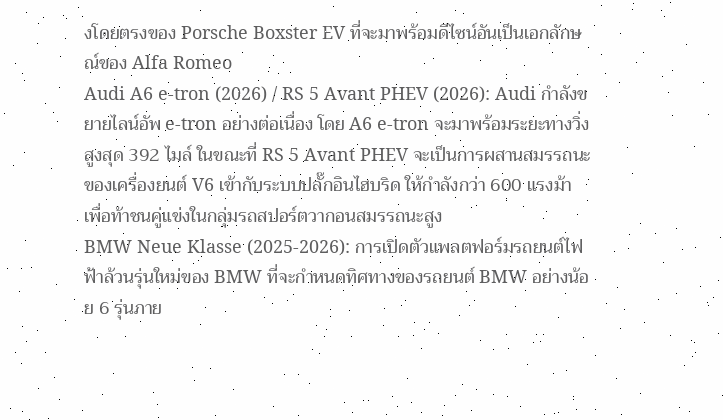งโดยตรงของ Porsche Boxster EV ที่จะมาพร้อมดีไซน์อันเป็นเอกลักษณ์ของ Alfa Romeo
Audi A6 e-tron (2026) / RS 5 Avant PHEV (2026): Audi กำลังขยายไลน์อัพ e-tron อย่างต่อเนื่อง โดย A6 e-tron จะมาพร้อมระยะทางวิ่งสูงสุด 392 ไมล์ ในขณะที่ RS 5 Avant PHEV จะเป็นการผสานสมรรถนะของเครื่องยนต์ V6 เข้ากับระบบปลั๊กอินไฮบริด ให้กำลังกว่า 600 แรงม้า เพื่อท้าชนคู่แข่งในกลุ่มรถสปอร์ตวากอนสมรรถนะสูง
BMW Neue Klasse (2025-2026): การเปิดตัวแพลตฟอร์มรถยนต์ไฟฟ้าล้วนรุ่นใหม่ของ BMW ที่จะกำหนดทิศทางของรถยนต์ BMW อย่างน้อย 6 รุ่นภาย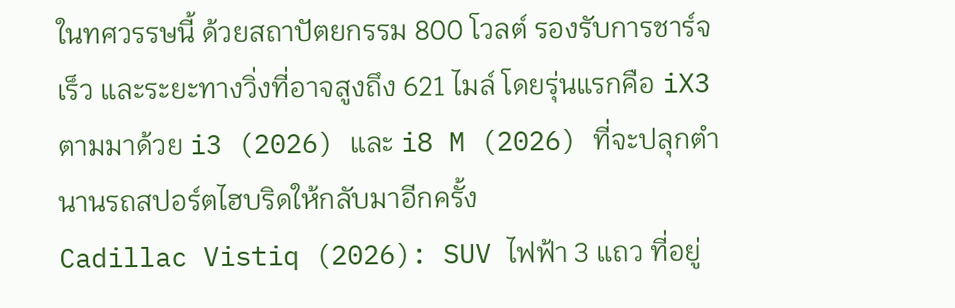ในทศวรรษนี้ ด้วยสถาปัตยกรรม 800 โวลต์ รองรับการชาร์จเร็ว และระยะทางวิ่งที่อาจสูงถึง 621 ไมล์ โดยรุ่นแรกคือ iX3 ตามมาด้วย i3 (2026) และ i8 M (2026) ที่จะปลุกตำนานรถสปอร์ตไฮบริดให้กลับมาอีกครั้ง
Cadillac Vistiq (2026): SUV ไฟฟ้า 3 แถว ที่อยู่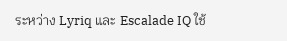ระหว่าง Lyriq และ Escalade IQ ใช้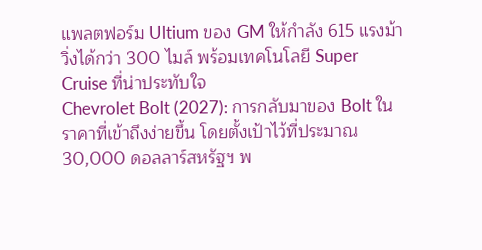แพลตฟอร์ม Ultium ของ GM ให้กำลัง 615 แรงม้า วิ่งได้กว่า 300 ไมล์ พร้อมเทคโนโลยี Super Cruise ที่น่าประทับใจ
Chevrolet Bolt (2027): การกลับมาของ Bolt ในราคาที่เข้าถึงง่ายขึ้น โดยตั้งเป้าไว้ที่ประมาณ 30,000 ดอลลาร์สหรัฐฯ พ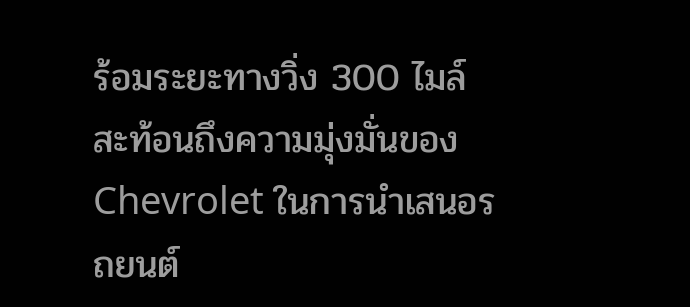ร้อมระยะทางวิ่ง 300 ไมล์ สะท้อนถึงความมุ่งมั่นของ Chevrolet ในการนำเสนอรถยนต์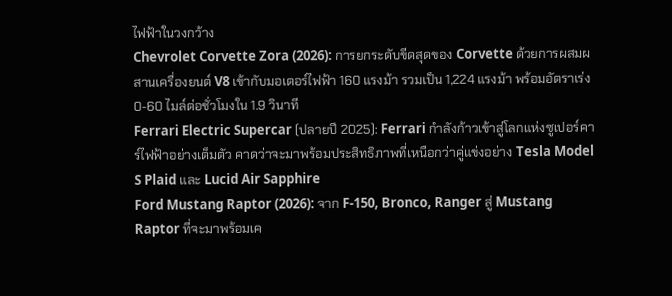ไฟฟ้าในวงกว้าง
Chevrolet Corvette Zora (2026): การยกระดับขีดสุดของ Corvette ด้วยการผสมผสานเครื่องยนต์ V8 เข้ากับมอเตอร์ไฟฟ้า 160 แรงม้า รวมเป็น 1,224 แรงม้า พร้อมอัตราเร่ง 0-60 ไมล์ต่อชั่วโมงใน 1.9 วินาที
Ferrari Electric Supercar (ปลายปี 2025): Ferrari กำลังก้าวเข้าสู่โลกแห่งซูเปอร์คาร์ไฟฟ้าอย่างเต็มตัว คาดว่าจะมาพร้อมประสิทธิภาพที่เหนือกว่าคู่แข่งอย่าง Tesla Model S Plaid และ Lucid Air Sapphire
Ford Mustang Raptor (2026): จาก F-150, Bronco, Ranger สู่ Mustang Raptor ที่จะมาพร้อมเค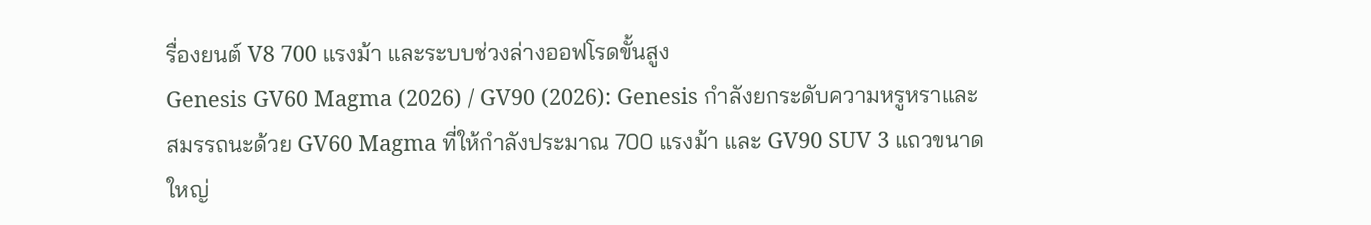รื่องยนต์ V8 700 แรงม้า และระบบช่วงล่างออฟโรดขั้นสูง
Genesis GV60 Magma (2026) / GV90 (2026): Genesis กำลังยกระดับความหรูหราและสมรรถนะด้วย GV60 Magma ที่ให้กำลังประมาณ 700 แรงม้า และ GV90 SUV 3 แถวขนาดใหญ่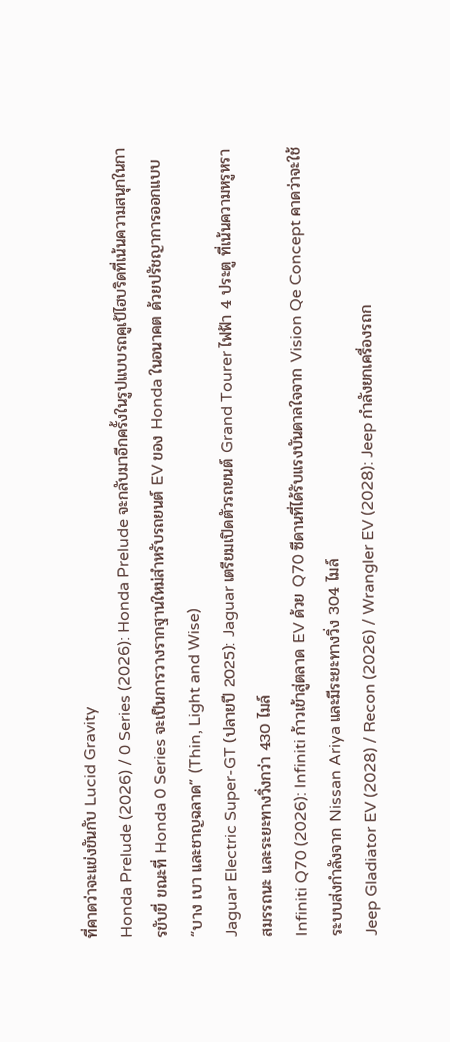ที่คาดว่าจะแข่งขันกับ Lucid Gravity
Honda Prelude (2026) / 0 Series (2026): Honda Prelude จะกลับมาอีกครั้งในรูปแบบรถคูเป้ไฮบริดที่เน้นความสนุกในการขับขี่ ขณะที่ Honda 0 Series จะเป็นการวางรากฐานใหม่สำหรับรถยนต์ EV ของ Honda ในอนาคต ด้วยปรัชญาการออกแบบ “บาง เบา และชาญฉลาด” (Thin, Light and Wise)
Jaguar Electric Super-GT (ปลายปี 2025): Jaguar เตรียมเปิดตัวรถยนต์ Grand Tourer ไฟฟ้า 4 ประตู ที่เน้นความหรูหรา สมรรถนะ และระยะทางวิ่งกว่า 430 ไมล์
Infiniti Q70 (2026): Infiniti ก้าวเข้าสู่ตลาด EV ด้วย Q70 ซีดานที่ได้รับแรงบันดาลใจจาก Vision Qe Concept คาดว่าจะใช้ระบบส่งกำลังจาก Nissan Ariya และมีระยะทางวิ่ง 304 ไมล์
Jeep Gladiator EV (2028) / Recon (2026) / Wrangler EV (2028): Jeep กำลังยกเครื่องรถก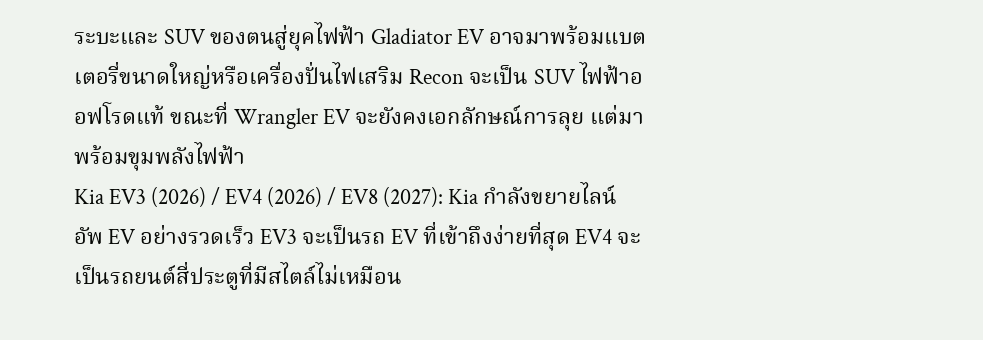ระบะและ SUV ของตนสู่ยุคไฟฟ้า Gladiator EV อาจมาพร้อมแบตเตอรี่ขนาดใหญ่หรือเครื่องปั่นไฟเสริม Recon จะเป็น SUV ไฟฟ้าออฟโรดแท้ ขณะที่ Wrangler EV จะยังคงเอกลักษณ์การลุย แต่มาพร้อมขุมพลังไฟฟ้า
Kia EV3 (2026) / EV4 (2026) / EV8 (2027): Kia กำลังขยายไลน์อัพ EV อย่างรวดเร็ว EV3 จะเป็นรถ EV ที่เข้าถึงง่ายที่สุด EV4 จะเป็นรถยนต์สี่ประตูที่มีสไตล์ไม่เหมือน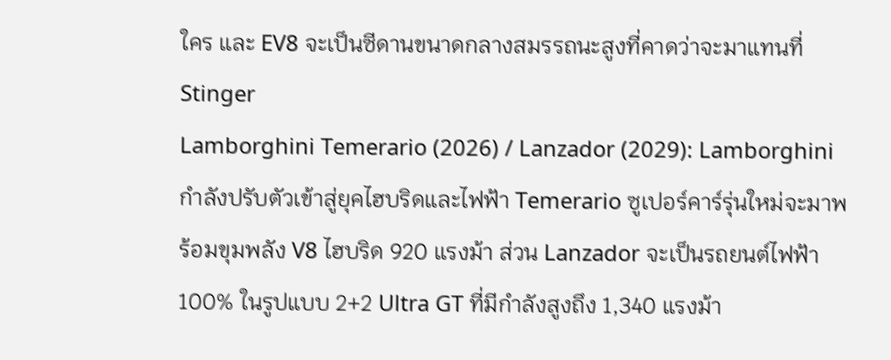ใคร และ EV8 จะเป็นซีดานขนาดกลางสมรรถนะสูงที่คาดว่าจะมาแทนที่ Stinger
Lamborghini Temerario (2026) / Lanzador (2029): Lamborghini กำลังปรับตัวเข้าสู่ยุคไฮบริดและไฟฟ้า Temerario ซูเปอร์คาร์รุ่นใหม่จะมาพร้อมขุมพลัง V8 ไฮบริด 920 แรงม้า ส่วน Lanzador จะเป็นรถยนต์ไฟฟ้า 100% ในรูปแบบ 2+2 Ultra GT ที่มีกำลังสูงถึง 1,340 แรงม้า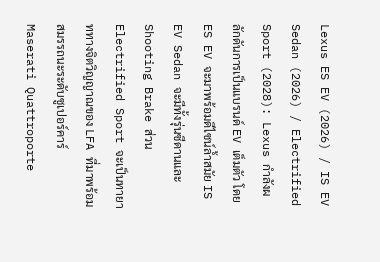Lexus ES EV (2026) / IS EV Sedan (2026) / Electrified Sport (2028): Lexus กำลังผลักดันการเป็นแบรนด์ EV เต็มตัว โดย ES EV จะมาพร้อมดีไซน์ล้ำสมัย IS EV Sedan จะมีทั้งรุ่นซีดานและ Shooting Brake ส่วน Electrified Sport จะเป็นทายาททางจิตวิญญาณของ LFA ที่มาพร้อมสมรรถนะระดับซูเปอร์คาร์
Maserati Quattroporte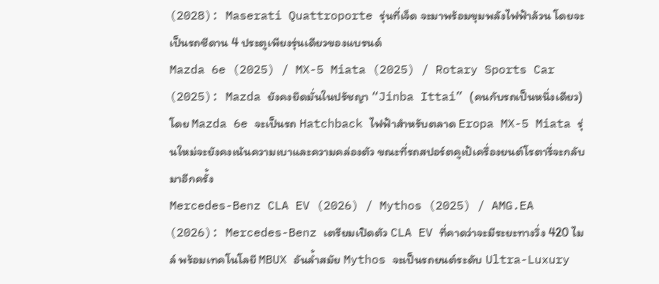(2028): Maserati Quattroporte รุ่นที่เจ็ด จะมาพร้อมขุมพลังไฟฟ้าล้วน โดยจะเป็นรถซีดาน 4 ประตูเพียงรุ่นเดียวของแบรนด์
Mazda 6e (2025) / MX-5 Miata (2025) / Rotary Sports Car (2025): Mazda ยังคงยึดมั่นในปรัชญา “Jinba Ittai” (คนกับรถเป็นหนึ่งเดียว) โดย Mazda 6e จะเป็นรถ Hatchback ไฟฟ้าสำหรับตลาด Eropa MX-5 Miata รุ่นใหม่จะยังคงเน้นความเบาและความคล่องตัว ขณะที่รถสปอร์ตคูเป้เครื่องยนต์โรตารี่จะกลับมาอีกครั้ง
Mercedes-Benz CLA EV (2026) / Mythos (2025) / AMG.EA (2026): Mercedes-Benz เตรียมเปิดตัว CLA EV ที่คาดว่าจะมีระยะทางวิ่ง 420 ไมล์ พร้อมเทคโนโลยี MBUX อันล้ำสมัย Mythos จะเป็นรถยนต์ระดับ Ultra-Luxury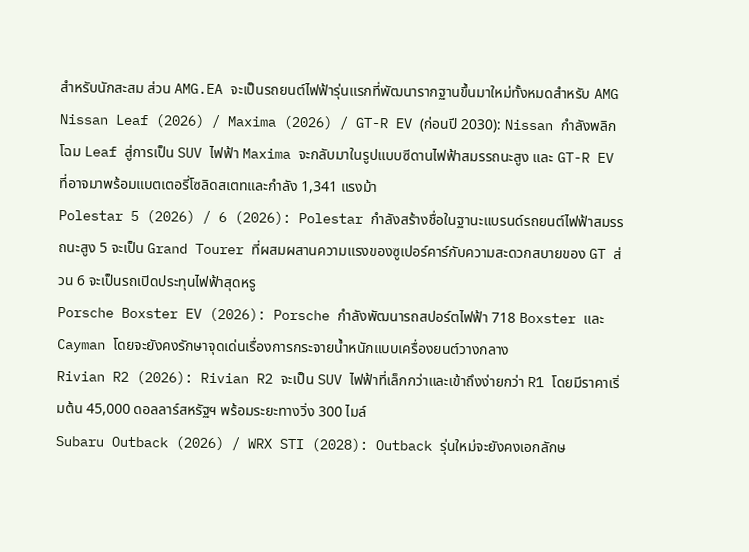สำหรับนักสะสม ส่วน AMG.EA จะเป็นรถยนต์ไฟฟ้ารุ่นแรกที่พัฒนารากฐานขึ้นมาใหม่ทั้งหมดสำหรับ AMG
Nissan Leaf (2026) / Maxima (2026) / GT-R EV (ก่อนปี 2030): Nissan กำลังพลิกโฉม Leaf สู่การเป็น SUV ไฟฟ้า Maxima จะกลับมาในรูปแบบซีดานไฟฟ้าสมรรถนะสูง และ GT-R EV ที่อาจมาพร้อมแบตเตอรี่โซลิดสเตทและกำลัง 1,341 แรงม้า
Polestar 5 (2026) / 6 (2026): Polestar กำลังสร้างชื่อในฐานะแบรนด์รถยนต์ไฟฟ้าสมรรถนะสูง 5 จะเป็น Grand Tourer ที่ผสมผสานความแรงของซูเปอร์คาร์กับความสะดวกสบายของ GT ส่วน 6 จะเป็นรถเปิดประทุนไฟฟ้าสุดหรู
Porsche Boxster EV (2026): Porsche กำลังพัฒนารถสปอร์ตไฟฟ้า 718 Boxster และ Cayman โดยจะยังคงรักษาจุดเด่นเรื่องการกระจายน้ำหนักแบบเครื่องยนต์วางกลาง
Rivian R2 (2026): Rivian R2 จะเป็น SUV ไฟฟ้าที่เล็กกว่าและเข้าถึงง่ายกว่า R1 โดยมีราคาเริ่มต้น 45,000 ดอลลาร์สหรัฐฯ พร้อมระยะทางวิ่ง 300 ไมล์
Subaru Outback (2026) / WRX STI (2028): Outback รุ่นใหม่จะยังคงเอกลักษ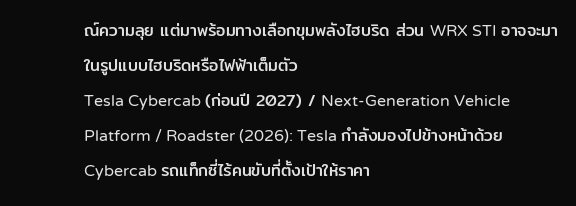ณ์ความลุย แต่มาพร้อมทางเลือกขุมพลังไฮบริด ส่วน WRX STI อาจจะมาในรูปแบบไฮบริดหรือไฟฟ้าเต็มตัว
Tesla Cybercab (ก่อนปี 2027) / Next-Generation Vehicle Platform / Roadster (2026): Tesla กำลังมองไปข้างหน้าด้วย Cybercab รถแท็กซี่ไร้คนขับที่ตั้งเป้าให้ราคา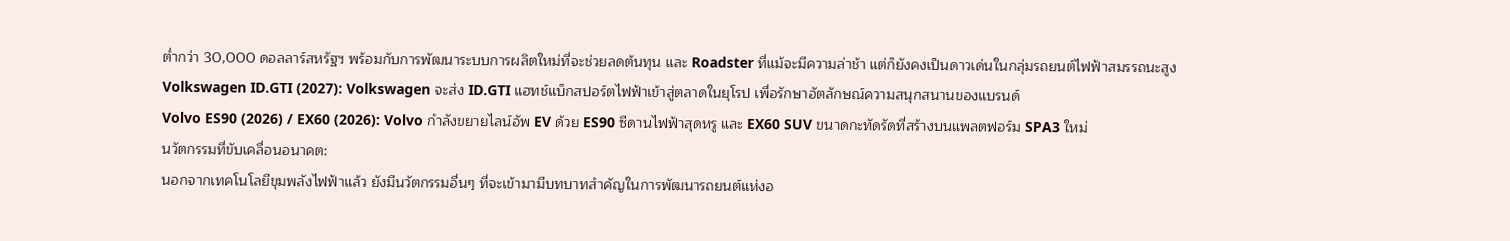ต่ำกว่า 30,000 ดอลลาร์สหรัฐฯ พร้อมกับการพัฒนาระบบการผลิตใหม่ที่จะช่วยลดต้นทุน และ Roadster ที่แม้จะมีความล่าช้า แต่ก็ยังคงเป็นดาวเด่นในกลุ่มรถยนต์ไฟฟ้าสมรรถนะสูง
Volkswagen ID.GTI (2027): Volkswagen จะส่ง ID.GTI แฮทช์แบ็กสปอร์ตไฟฟ้าเข้าสู่ตลาดในยุโรป เพื่อรักษาอัตลักษณ์ความสนุกสนานของแบรนด์
Volvo ES90 (2026) / EX60 (2026): Volvo กำลังขยายไลน์อัพ EV ด้วย ES90 ซีดานไฟฟ้าสุดหรู และ EX60 SUV ขนาดกะทัดรัดที่สร้างบนแพลตฟอร์ม SPA3 ใหม่
นวัตกรรมที่ขับเคลื่อนอนาคต:
นอกจากเทคโนโลยีขุมพลังไฟฟ้าแล้ว ยังมีนวัตกรรมอื่นๆ ที่จะเข้ามามีบทบาทสำคัญในการพัฒนารถยนต์แห่งอ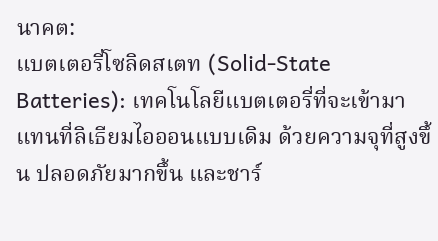นาคต:
แบตเตอรี่โซลิดสเตท (Solid-State Batteries): เทคโนโลยีแบตเตอรี่ที่จะเข้ามาแทนที่ลิเธียมไอออนแบบเดิม ด้วยความจุที่สูงขึ้น ปลอดภัยมากขึ้น และชาร์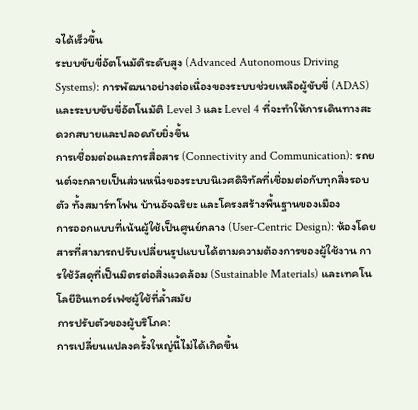จได้เร็วขึ้น
ระบบขับขี่อัตโนมัติระดับสูง (Advanced Autonomous Driving Systems): การพัฒนาอย่างต่อเนื่องของระบบช่วยเหลือผู้ขับขี่ (ADAS) และระบบขับขี่อัตโนมัติ Level 3 และ Level 4 ที่จะทำให้การเดินทางสะดวกสบายและปลอดภัยยิ่งขึ้น
การเชื่อมต่อและการสื่อสาร (Connectivity and Communication): รถยนต์จะกลายเป็นส่วนหนึ่งของระบบนิเวศดิจิทัลที่เชื่อมต่อกับทุกสิ่งรอบตัว ทั้งสมาร์ทโฟน บ้านอัจฉริยะ และโครงสร้างพื้นฐานของเมือง
การออกแบบที่เน้นผู้ใช้เป็นศูนย์กลาง (User-Centric Design): ห้องโดยสารที่สามารถปรับเปลี่ยนรูปแบบได้ตามความต้องการของผู้ใช้งาน การใช้วัสดุที่เป็นมิตรต่อสิ่งแวดล้อม (Sustainable Materials) และเทคโนโลยีอินเทอร์เฟซผู้ใช้ที่ล้ำสมัย
การปรับตัวของผู้บริโภค:
การเปลี่ยนแปลงครั้งใหญ่นี้ไม่ได้เกิดขึ้น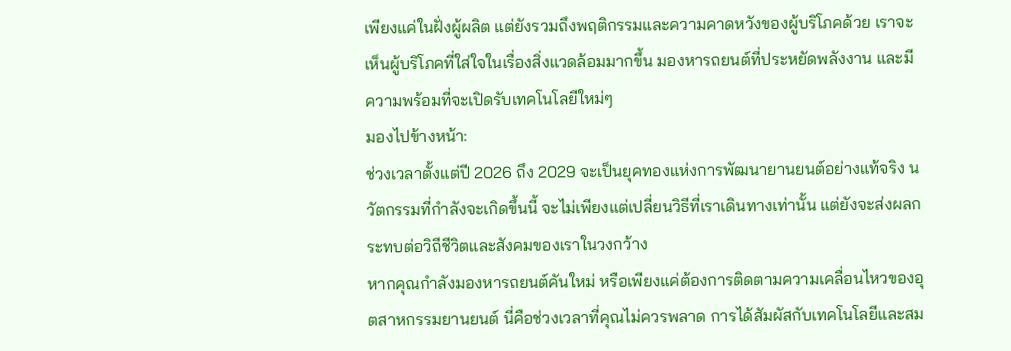เพียงแค่ในฝั่งผู้ผลิต แต่ยังรวมถึงพฤติกรรมและความคาดหวังของผู้บริโภคด้วย เราจะเห็นผู้บริโภคที่ใส่ใจในเรื่องสิ่งแวดล้อมมากขึ้น มองหารถยนต์ที่ประหยัดพลังงาน และมีความพร้อมที่จะเปิดรับเทคโนโลยีใหม่ๆ
มองไปข้างหน้า:
ช่วงเวลาตั้งแต่ปี 2026 ถึง 2029 จะเป็นยุคทองแห่งการพัฒนายานยนต์อย่างแท้จริง นวัตกรรมที่กำลังจะเกิดขึ้นนี้ จะไม่เพียงแต่เปลี่ยนวิธีที่เราเดินทางเท่านั้น แต่ยังจะส่งผลกระทบต่อวิถีชีวิตและสังคมของเราในวงกว้าง
หากคุณกำลังมองหารถยนต์คันใหม่ หรือเพียงแค่ต้องการติดตามความเคลื่อนไหวของอุตสาหกรรมยานยนต์ นี่คือช่วงเวลาที่คุณไม่ควรพลาด การได้สัมผัสกับเทคโนโลยีและสม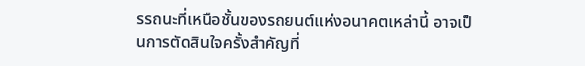รรถนะที่เหนือชั้นของรถยนต์แห่งอนาคตเหล่านี้ อาจเป็นการตัดสินใจครั้งสำคัญที่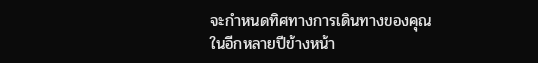จะกำหนดทิศทางการเดินทางของคุณในอีกหลายปีข้างหน้า